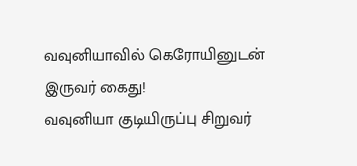வவுனியாவில் கெரோயினுடன் இருவர் கைது!
வவுனியா குடியிருப்பு சிறுவர்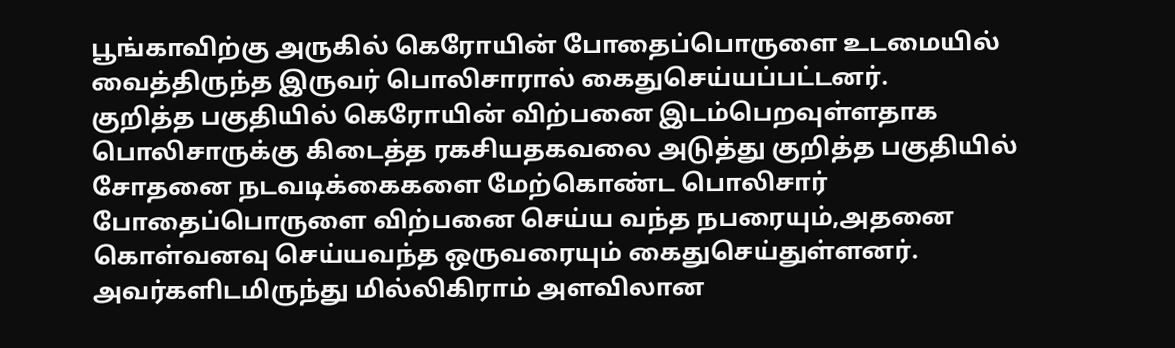பூங்காவிற்கு அருகில் கெரோயின் போதைப்பொருளை உடமையில் வைத்திருந்த இருவர் பொலிசாரால் கைதுசெய்யப்பட்டனர்.
குறித்த பகுதியில் கெரோயின் விற்பனை இடம்பெறவுள்ளதாக பொலிசாருக்கு கிடைத்த ரகசியதகவலை அடுத்து குறித்த பகுதியில் சோதனை நடவடிக்கைகளை மேற்கொண்ட பொலிசார் போதைப்பொருளை விற்பனை செய்ய வந்த நபரையும்,அதனை கொள்வனவு செய்யவந்த ஒருவரையும் கைதுசெய்துள்ளனர்.
அவர்களிடமிருந்து மில்லிகிராம் அளவிலான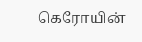கெரோயின்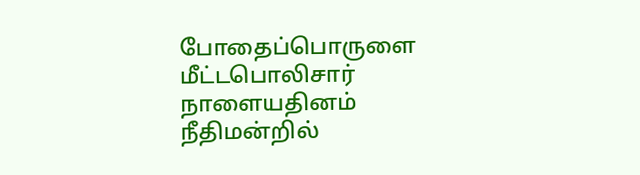போதைப்பொருளை மீட்டபொலிசார் நாளையதினம் நீதிமன்றில்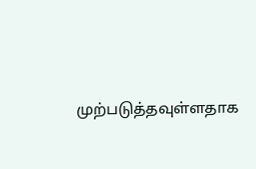முற்படுத்தவுள்ளதாக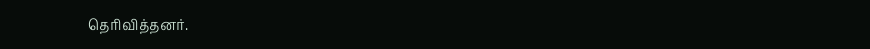தெரிவித்தனர்.